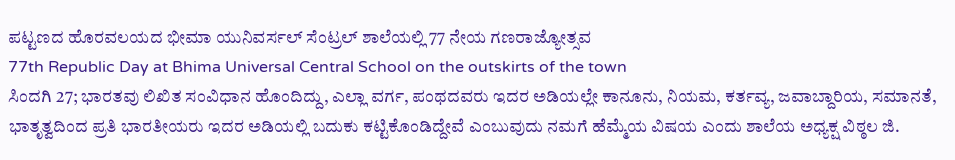ಪಟ್ಟಣದ ಹೊರವಲಯದ ಭೀಮಾ ಯುನಿವರ್ಸಲ್ ಸೆಂಟ್ರಲ್ ಶಾಲೆಯಲ್ಲಿ 77 ನೇಯ ಗಣರಾಜ್ಯೋತ್ಸವ
77th Republic Day at Bhima Universal Central School on the outskirts of the town
ಸಿಂದಗಿ 27; ಭಾರತವು ಲಿಖಿತ ಸಂವಿಧಾನ ಹೊಂದಿದ್ದು, ಎಲ್ಲಾ ವರ್ಗ, ಪಂಥದವರು ಇದರ ಅಡಿಯಲ್ಲೇ ಕಾನೂನು, ನಿಯಮ, ಕರ್ತವ್ಯ, ಜವಾಬ್ದಾರಿಯ, ಸಮಾನತೆ, ಭಾತೃತ್ವದಿಂದ ಪ್ರತಿ ಭಾರತೀಯರು ಇದರ ಅಡಿಯಲ್ಲಿ ಬದುಕು ಕಟ್ಟಿಕೊಂಡಿದ್ದೇವೆ ಎಂಬುವುದು ನಮಗೆ ಹೆಮ್ಮೆಯ ವಿಷಯ ಎಂದು ಶಾಲೆಯ ಅಧ್ಯಕ್ಷ ವಿಠ್ಠಲ ಜಿ.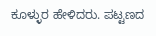ಕೂಳ್ಳುರ ಹೇಳಿದರು. ಪಟ್ಟಣದ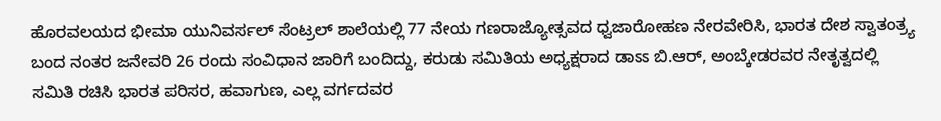ಹೊರವಲಯದ ಭೀಮಾ ಯುನಿವರ್ಸಲ್ ಸೆಂಟ್ರಲ್ ಶಾಲೆಯಲ್ಲಿ 77 ನೇಯ ಗಣರಾಜ್ಯೋತ್ಸವದ ಧ್ವಜಾರೋಹಣ ನೇರವೇರಿಸಿ, ಭಾರತ ದೇಶ ಸ್ವಾತಂತ್ರ್ಯ ಬಂದ ನಂತರ ಜನೇವರಿ 26 ರಂದು ಸಂವಿಧಾನ ಜಾರಿಗೆ ಬಂದಿದ್ದು, ಕರುಡು ಸಮಿತಿಯ ಅಧ್ಯಕ್ಷರಾದ ಡಾಽಽ ಬಿ.ಆರ್, ಅಂಬ್ಕೇಡರವರ ನೇತೃತ್ವದಲ್ಲಿ ಸಮಿತಿ ರಚಿಸಿ ಭಾರತ ಪರಿಸರ, ಹವಾಗುಣ, ಎಲ್ಲ ವರ್ಗದವರ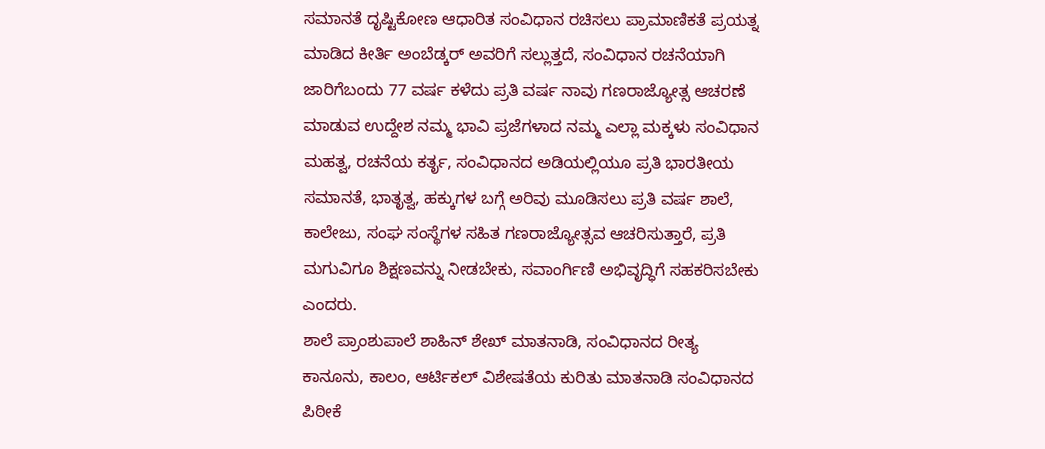ಸಮಾನತೆ ದೃಷ್ಟಿಕೋಣ ಆಧಾರಿತ ಸಂವಿಧಾನ ರಚಿಸಲು ಪ್ರಾಮಾಣಿಕತೆ ಪ್ರಯತ್ನ ಮಾಡಿದ ಕೀರ್ತಿ ಅಂಬೆಡ್ಕರ್ ಅವರಿಗೆ ಸಲ್ಲುತ್ತದೆ, ಸಂವಿಧಾನ ರಚನೆಯಾಗಿ ಜಾರಿಗೆಬಂದು 77 ವರ್ಷ ಕಳೆದು ಪ್ರತಿ ವರ್ಷ ನಾವು ಗಣರಾಜ್ಯೋತ್ಸ ಆಚರಣೆ ಮಾಡುವ ಉದ್ದೇಶ ನಮ್ಮ ಭಾವಿ ಪ್ರಜೆಗಳಾದ ನಮ್ಮ ಎಲ್ಲಾ ಮಕ್ಕಳು ಸಂವಿಧಾನ ಮಹತ್ವ, ರಚನೆಯ ಕರ್ತೃ, ಸಂವಿಧಾನದ ಅಡಿಯಲ್ಲಿಯೂ ಪ್ರತಿ ಭಾರತೀಯ ಸಮಾನತೆ, ಭಾತೃತ್ವ, ಹಕ್ಕುಗಳ ಬಗ್ಗೆ ಅರಿವು ಮೂಡಿಸಲು ಪ್ರತಿ ವರ್ಷ ಶಾಲೆ, ಕಾಲೇಜು, ಸಂಘ ಸಂಸ್ಥೆಗಳ ಸಹಿತ ಗಣರಾಜ್ಯೋತ್ಸವ ಆಚರಿಸುತ್ತಾರೆ, ಪ್ರತಿ ಮಗುವಿಗೂ ಶಿಕ್ಷಣವನ್ನು ನೀಡಬೇಕು, ಸವಾಂರ್ಗಿಣಿ ಅಭಿವೃದ್ಧಿಗೆ ಸಹಕರಿಸಬೇಕು ಎಂದರು.
ಶಾಲೆ ಪ್ರಾಂಶುಪಾಲೆ ಶಾಹಿನ್ ಶೇಖ್ ಮಾತನಾಡಿ, ಸಂವಿಧಾನದ ರೀತ್ಯ ಕಾನೂನು, ಕಾಲಂ, ಆರ್ಟಿಕಲ್ ವಿಶೇಷತೆಯ ಕುರಿತು ಮಾತನಾಡಿ ಸಂವಿಧಾನದ ಪಿಠೀಕೆ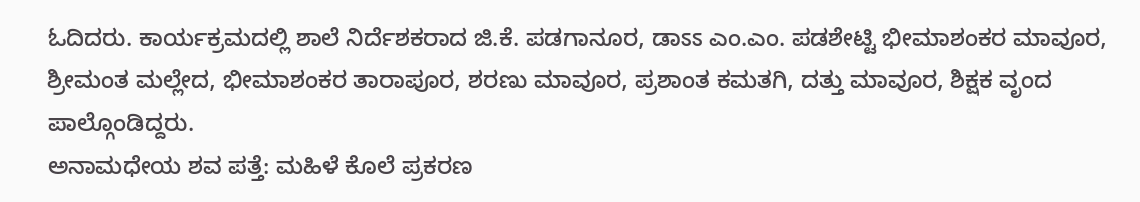ಓದಿದರು. ಕಾರ್ಯಕ್ರಮದಲ್ಲಿ ಶಾಲೆ ನಿರ್ದೆಶಕರಾದ ಜಿ.ಕೆ. ಪಡಗಾನೂರ, ಡಾಽಽ ಎಂ.ಎಂ. ಪಡಶೇಟ್ಟಿ ಭೀಮಾಶಂಕರ ಮಾವೂರ, ಶ್ರೀಮಂತ ಮಲ್ಲೇದ, ಭೀಮಾಶಂಕರ ತಾರಾಪೂರ, ಶರಣು ಮಾವೂರ, ಪ್ರಶಾಂತ ಕಮತಗಿ, ದತ್ತು ಮಾವೂರ, ಶಿಕ್ಷಕ ವೃಂದ ಪಾಲ್ಗೊಂಡಿದ್ದರು.
ಅನಾಮಧೇಯ ಶವ ಪತ್ತೆ: ಮಹಿಳೆ ಕೊಲೆ ಪ್ರಕರಣ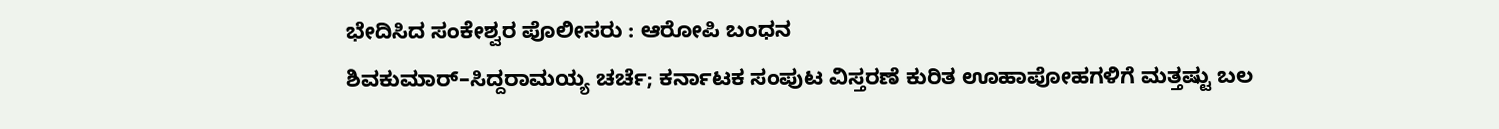ಭೇದಿಸಿದ ಸಂಕೇಶ್ವರ ಪೊಲೀಸರು : ಆರೋಪಿ ಬಂಧನ
ಶಿವಕುಮಾರ್–ಸಿದ್ದರಾಮಯ್ಯ ಚರ್ಚೆ; ಕರ್ನಾಟಕ ಸಂಪುಟ ವಿಸ್ತರಣೆ ಕುರಿತ ಊಹಾಪೋಹಗಳಿಗೆ ಮತ್ತಷ್ಟು ಬಲ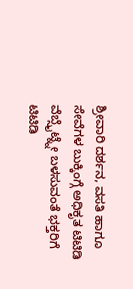ಶ್ರೀವಾರಿ ದರ್ಶನ, ವಸತಿ ಹಾಗೂ ಸೇವೆಗಳ ಬುಕ್ಕಿಂಗ್ಗೆ ಅಧಿಕೃತ ಟಿಟಿಡಿ ವೆಬ್ಸೈಟ್ನ್ನೇ ಬಳಸುವಂತೆ ಭಕ್ತರಿಗೆ ಟಿಟಿಡಿ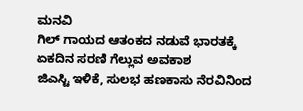ಮನವಿ
ಗಿಲ್ ಗಾಯದ ಆತಂಕದ ನಡುವೆ ಭಾರತಕ್ಕೆ ಏಕದಿನ ಸರಣಿ ಗೆಲ್ಲುವ ಅವಕಾಶ
ಜಿಎಸ್ಟಿ ಇಳಿಕೆ, ಸುಲಭ ಹಣಕಾಸು ನೆರವಿನಿಂದ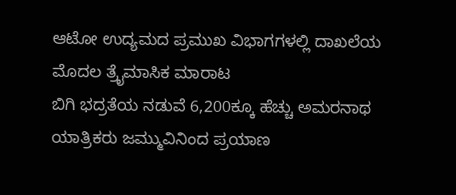ಆಟೋ ಉದ್ಯಮದ ಪ್ರಮುಖ ವಿಭಾಗಗಳಲ್ಲಿ ದಾಖಲೆಯ ಮೊದಲ ತ್ರೈಮಾಸಿಕ ಮಾರಾಟ
ಬಿಗಿ ಭದ್ರತೆಯ ನಡುವೆ 6,200ಕ್ಕೂ ಹೆಚ್ಚು ಅಮರನಾಥ ಯಾತ್ರಿಕರು ಜಮ್ಮುವಿನಿಂದ ಪ್ರಯಾಣ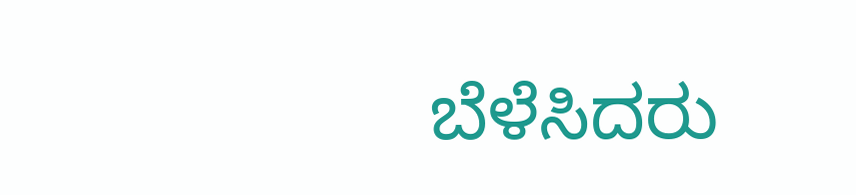ಬೆಳೆಸಿದರು